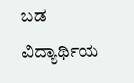ಬಡ ವಿದ್ಯಾರ್ಥಿಯ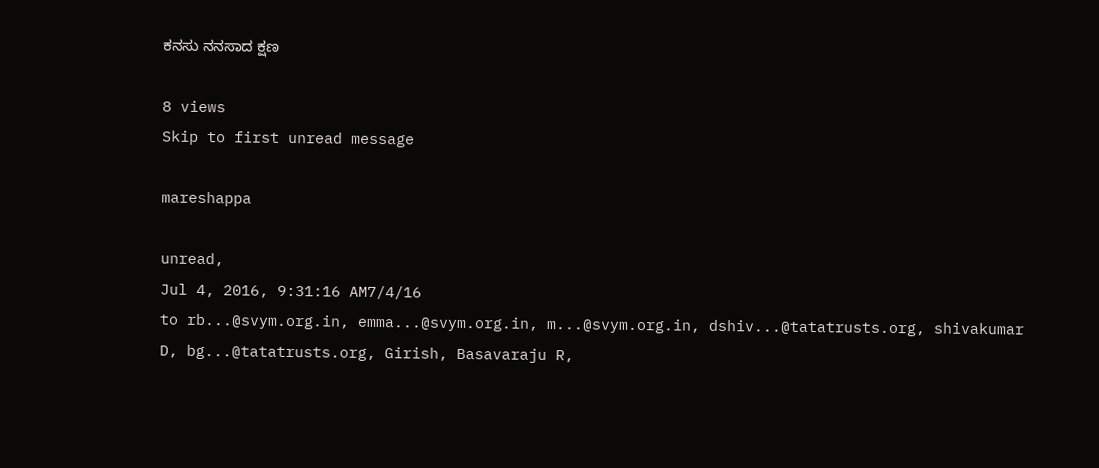ಕನಸು ನನಸಾದ ಕ್ಷಣ

8 views
Skip to first unread message

mareshappa

unread,
Jul 4, 2016, 9:31:16 AM7/4/16
to rb...@svym.org.in, emma...@svym.org.in, m...@svym.org.in, dshiv...@tatatrusts.org, shivakumar D, bg...@tatatrusts.org, Girish, Basavaraju R,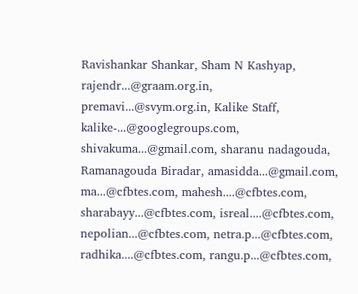Ravishankar Shankar, Sham N Kashyap, rajendr...@graam.org.in, premavi...@svym.org.in, Kalike Staff, kalike-...@googlegroups.com, shivakuma...@gmail.com, sharanu nadagouda, Ramanagouda Biradar, amasidda...@gmail.com, ma...@cfbtes.com, mahesh....@cfbtes.com, sharabayy...@cfbtes.com, isreal....@cfbtes.com, nepolian...@cfbtes.com, netra.p...@cfbtes.com, radhika....@cfbtes.com, rangu.p...@cfbtes.com,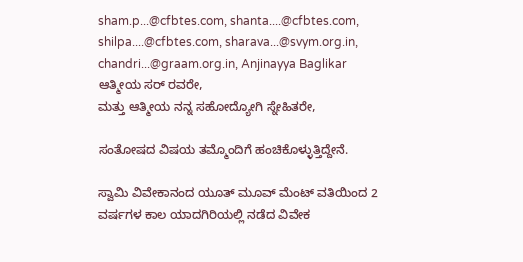sham.p...@cfbtes.com, shanta....@cfbtes.com, shilpa....@cfbtes.com, sharava...@svym.org.in, chandri...@graam.org.in, Anjinayya Baglikar
ಆತ್ಮೀಯ ಸರ್ ರವರೇ,
ಮತ್ತು ಆತ್ಮೀಯ ನನ್ನ ಸಹೋದ್ಯೋಗಿ ಸ್ನೇಹಿತರೇ,

ಸಂತೋಷದ ವಿಷಯ ತಮ್ಮೊಂದಿಗೆ ಹಂಚಿಕೊಳ್ಳುತ್ತಿದ್ದೇನೆ.

ಸ್ವಾಮಿ ವಿವೇಕಾನಂದ ಯೂತ್ ಮೂವ್ ಮೆಂಟ್ ವತಿಯಿಂದ 2 ವರ್ಷಗಳ ಕಾಲ ಯಾದಗಿರಿಯಲ್ಲಿ ನಡೆದ ವಿವೇಕ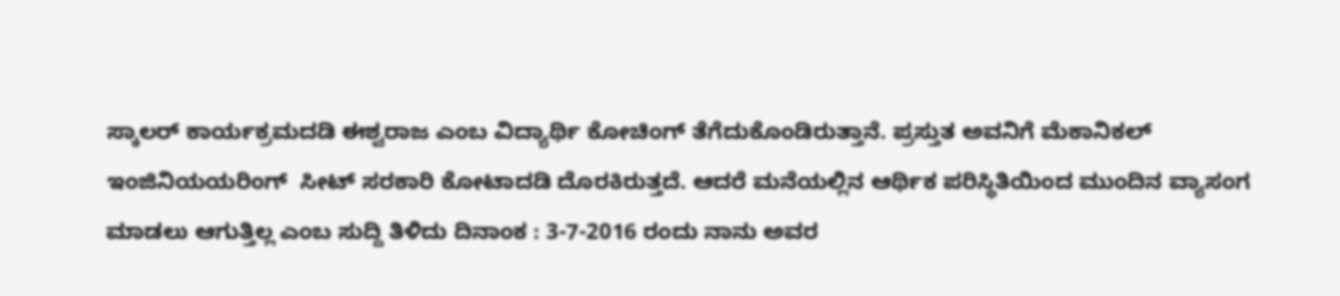ಸ್ಕಾಲರ್ ಕಾರ್ಯಕ್ರಮದಡಿ ಈಶ್ವರಾಜ ಎಂಬ ವಿದ್ಯಾರ್ಥಿ ಕೋಚಿಂಗ್ ತೆಗೆದುಕೊಂಡಿರುತ್ತಾನೆ. ಪ್ರಸ್ತುತ ಅವನಿಗೆ ಮೆಕಾನಿಕಲ್ ಇಂಜಿನಿಯಯರಿಂಗ್  ಸೀಟ್ ಸರಕಾರಿ ಕೋಟಾದಡಿ ದೊರಕಿರುತ್ತದೆ. ಆದರೆ ಮನೆಯಲ್ಲಿನ ಆರ್ಥಿಕ ಪರಿಸ್ಥಿತಿಯಿಂದ ಮುಂದಿನ ವ್ಯಾಸಂಗ ಮಾಡಲು ಆಗುತ್ತಿಲ್ಲ ಎಂಬ ಸುದ್ದಿ ತಿಳಿದು ದಿನಾಂಕ : 3-7-2016 ರಂದು ನಾನು ಅವರ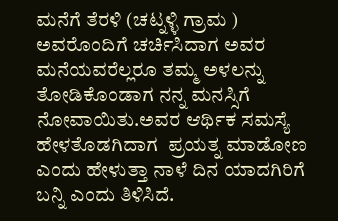ಮನೆಗೆ ತೆರಳಿ (ಚಟ್ನಳ್ಳಿ ಗ್ರಾಮ ) ಅವರೊಂದಿಗೆ ಚರ್ಚಿಸಿದಾಗ ಅವರ ಮನೆಯವರೆಲ್ಲರೂ ತಮ್ಮ ಅಳಲನ್ನು ತೋಡಿಕೊಂಡಾಗ ನನ್ನ ಮನಸ್ಸಿಗೆ ನೋವಾಯಿತು.ಅವರ ಆರ್ಥಿಕ ಸಮಸ್ಯೆ ಹೇಳತೊಡಗಿದಾಗ  ಪ್ರಯತ್ನ ಮಾಡೋಣ ಎಂದು ಹೇಳುತ್ತಾ ನಾಳೆ ದಿನ ಯಾದಗಿರಿಗೆ ಬನ್ನಿ ಎಂದು ತಿಳಿಸಿದೆ.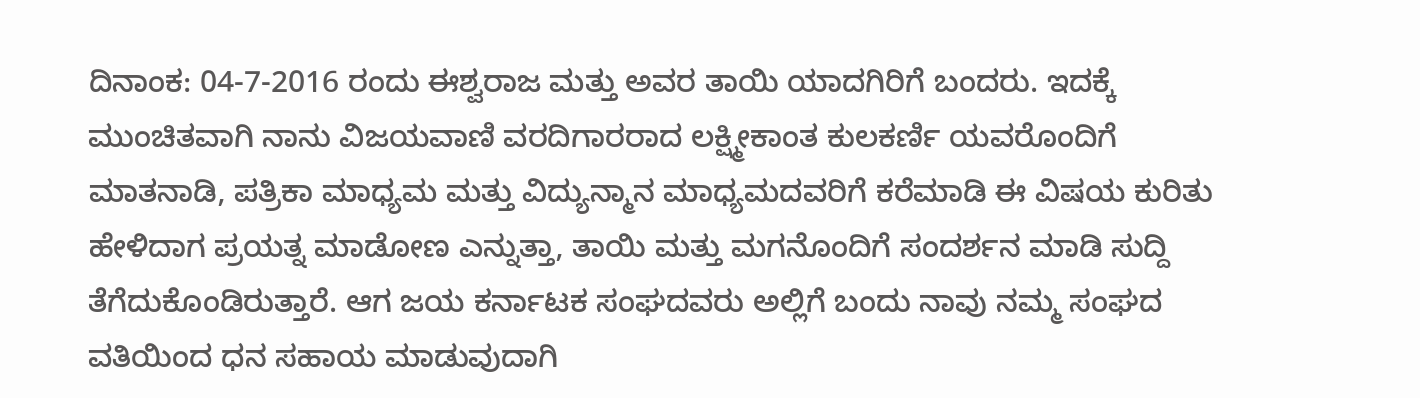ದಿನಾಂಕ: 04-7-2016 ರಂದು ಈಶ್ವರಾಜ ಮತ್ತು ಅವರ ತಾಯಿ ಯಾದಗಿರಿಗೆ ಬಂದರು. ಇದಕ್ಕೆ ಮುಂಚಿತವಾಗಿ ನಾನು ವಿಜಯವಾಣಿ ವರದಿಗಾರರಾದ ಲಕ್ಷ್ಮೀಕಾಂತ ಕುಲಕರ್ಣಿ ಯವರೊಂದಿಗೆ ಮಾತನಾಡಿ, ಪತ್ರಿಕಾ ಮಾಧ್ಯಮ ಮತ್ತು ವಿದ್ಯುನ್ಮಾನ ಮಾಧ್ಯಮದವರಿಗೆ ಕರೆಮಾಡಿ ಈ ವಿಷಯ ಕುರಿತು ಹೇಳಿದಾಗ ಪ್ರಯತ್ನ ಮಾಡೋಣ ಎನ್ನುತ್ತಾ, ತಾಯಿ ಮತ್ತು ಮಗನೊಂದಿಗೆ ಸಂದರ್ಶನ ಮಾಡಿ ಸುದ್ದಿ ತೆಗೆದುಕೊಂಡಿರುತ್ತಾರೆ. ಆಗ ಜಯ ಕರ್ನಾಟಕ ಸಂಘದವರು ಅಲ್ಲಿಗೆ ಬಂದು ನಾವು ನಮ್ಮ ಸಂಘದ ವತಿಯಿಂದ ಧನ ಸಹಾಯ ಮಾಡುವುದಾಗಿ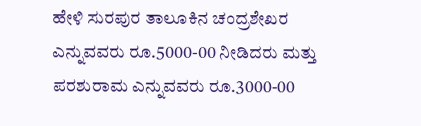ಹೇಳಿ ಸುರಪುರ ತಾಲೂಕಿನ ಚಂದ್ರಶೇಖರ ಎನ್ನುವವರು ರೂ.5000-00 ನೀಡಿದರು ಮತ್ತು ಪರಶುರಾಮ ಎನ್ನುವವರು ರೂ.3000-00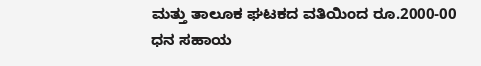ಮತ್ತು ತಾಲೂಕ ಘಟಕದ ವತಿಯಿಂದ ರೂ.2000-00 ಧನ ಸಹಾಯ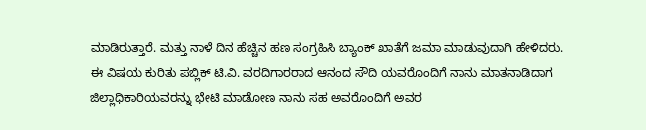ಮಾಡಿರುತ್ತಾರೆ. ಮತ್ತು ನಾಳೆ ದಿನ ಹೆಚ್ಚಿನ ಹಣ ಸಂಗ್ರಹಿಸಿ ಬ್ಯಾಂಕ್ ಖಾತೆಗೆ ಜಮಾ ಮಾಡುವುದಾಗಿ ಹೇಳಿದರು.
ಈ ವಿಷಯ ಕುರಿತು ಪಬ್ಲಿಕ್ ಟಿ.ವಿ. ವರದಿಗಾರರಾದ ಆನಂದ ಸೌದಿ ಯವರೊಂದಿಗೆ ನಾನು ಮಾತನಾಡಿದಾಗ ಜಿಲ್ಲಾಧಿಕಾರಿಯವರನ್ನು ಭೇಟಿ ಮಾಡೋಣ ನಾನು ಸಹ ಅವರೊಂದಿಗೆ ಅವರ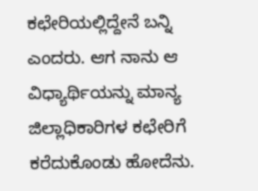ಕಛೇರಿಯಲ್ಲಿದ್ದೇನೆ ಬನ್ನಿ ಎಂದರು. ಆಗ ನಾನು ಆ ವಿಧ್ಯಾರ್ಥಿಯನ್ನು ಮಾನ್ಯ ಜಿಲ್ಲಾಧಿಕಾರಿಗಳ ಕಛೇರಿಗೆ ಕರೆದುಕೊಂಡು ಹೋದೆನು.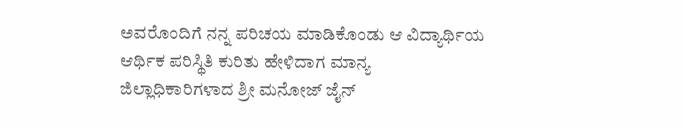ಅವರೊಂದಿಗೆ ನನ್ನ ಪರಿಚಯ ಮಾಡಿಕೊಂಡು ಆ ವಿದ್ಯಾರ್ಥಿಯ ಆರ್ಥಿಕ ಪರಿಸ್ಥಿತಿ ಕುರಿತು ಹೇಳಿದಾಗ ಮಾನ್ಯ ಜಿಲ್ಲಾಧಿಕಾರಿಗಳಾದ ಶ್ರೀ ಮನೋಜ್ ಜೈನ್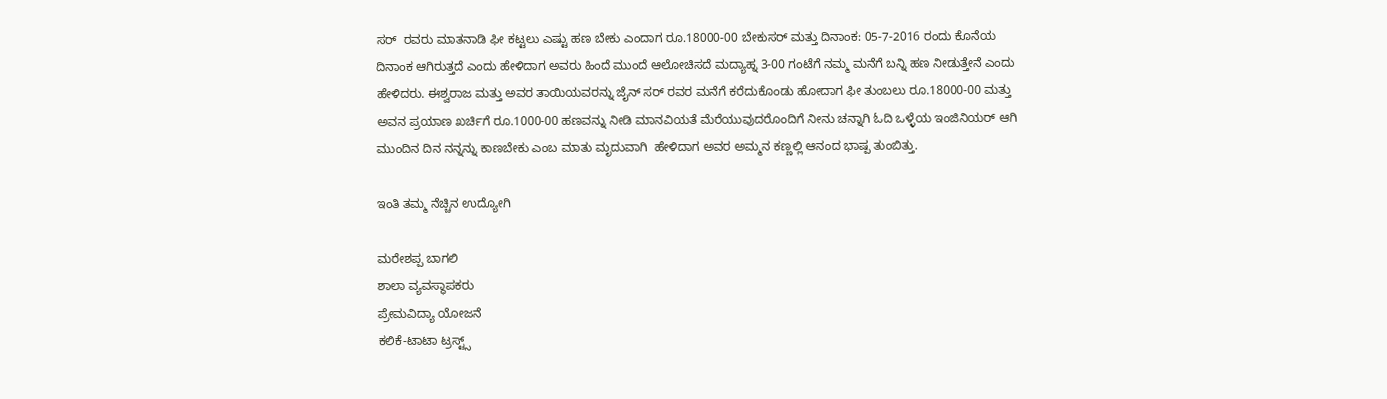ಸರ್  ರವರು ಮಾತನಾಡಿ ಫೀ ಕಟ್ಟಲು ಎಷ್ಟು ಹಣ ಬೇಕು ಎಂದಾಗ ರೂ.18000-00 ಬೇಕುಸರ್ ಮತ್ತು ದಿನಾಂಕ: 05-7-2016 ರಂದು ಕೊನೆಯ ದಿನಾಂಕ ಆಗಿರುತ್ತದೆ ಎಂದು ಹೇಳಿದಾಗ ಅವರು ಹಿಂದೆ ಮುಂದೆ ಆಲೋಚಿಸದೆ ಮದ್ಯಾಹ್ನ 3-00 ಗಂಟೆಗೆ ನಮ್ಮ ಮನೆಗೆ ಬನ್ನಿ ಹಣ ನೀಡುತ್ತೇನೆ ಎಂದು ಹೇಳಿದರು. ಈಶ್ವರಾಜ ಮತ್ತು ಅವರ ತಾಯಿಯವರನ್ನು ಜೈನ್ ಸರ್ ರವರ ಮನೆಗೆ ಕರೆದುಕೊಂಡು ಹೋದಾಗ ಫೀ ತುಂಬಲು ರೂ.18000-00 ಮತ್ತು ಅವನ ಪ್ರಯಾಣ ಖರ್ಚಿಗೆ ರೂ.1000-00 ಹಣವನ್ನು ನೀಡಿ ಮಾನವಿಯತೆ ಮೆರೆಯುವುದರೊಂದಿಗೆ ನೀನು ಚನ್ನಾಗಿ ಓದಿ ಒಳ್ಳೆಯ ಇಂಜಿನಿಯರ್ ಆಗಿ ಮುಂದಿನ ದಿನ ನನ್ನನ್ನು ಕಾಣಬೇಕು ಎಂಬ ಮಾತು ಮೃದುವಾಗಿ  ಹೇಳಿದಾಗ ಅವರ ಅಮ್ಮನ ಕಣ್ಣಲ್ಲಿ ಆನಂದ ಭಾಷ್ಪ ತುಂಬಿತ್ತು.

ಇಂತಿ ತಮ್ಮ ನೆಚ್ಚಿನ ಉದ್ಯೋಗಿ

ಮರೇಶಪ್ಪ ಬಾಗಲಿ
ಶಾಲಾ ವ್ಯವಸ್ಥಾಪಕರು
ಪ್ರೇಮವಿದ್ಯಾ ಯೋಜನೆ
ಕಲಿಕೆ-ಟಾಟಾ ಟ್ರಸ್ಟ್ಸ್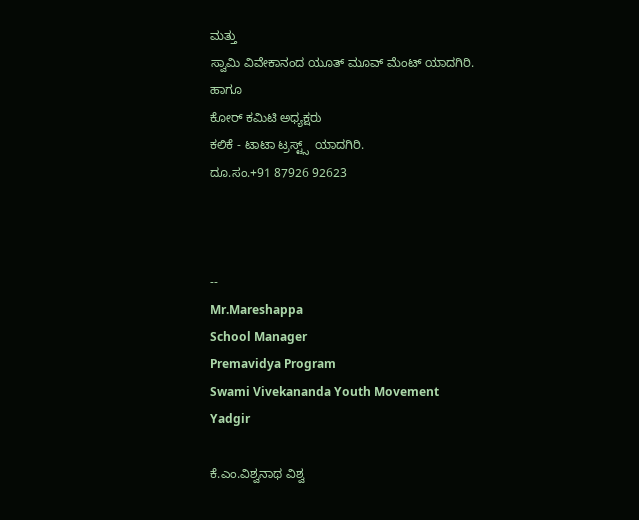ಮತ್ತು
ಸ್ವಾಮಿ ವಿವೇಕಾನಂದ ಯೂತ್ ಮೂವ್ ಮೆಂಟ್ ಯಾದಗಿರಿ.
ಹಾಗೂ
ಕೋರ್ ಕಮಿಟಿ ಅಧ್ಯಕ್ಷರು
ಕಲಿಕೆ - ಟಾಟಾ ಟ್ರಸ್ಟ್ಸ್  ಯಾದಗಿರಿ.
ದೂ.ಸಂ.+91 87926 92623



--
Mr.Mareshappa
School Manager
Premavidya Program
Swami Vivekananda Youth Movement
Yadgir

ಕೆ.ಎಂ.ವಿಶ್ವನಾಥ ವಿಶ್ವ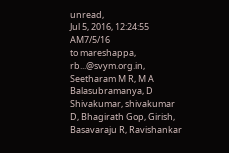unread,
Jul 5, 2016, 12:24:55 AM7/5/16
to mareshappa, rb...@svym.org.in, Seetharam M R, M A Balasubramanya, D Shivakumar, shivakumar D, Bhagirath Gop, Girish, Basavaraju R, Ravishankar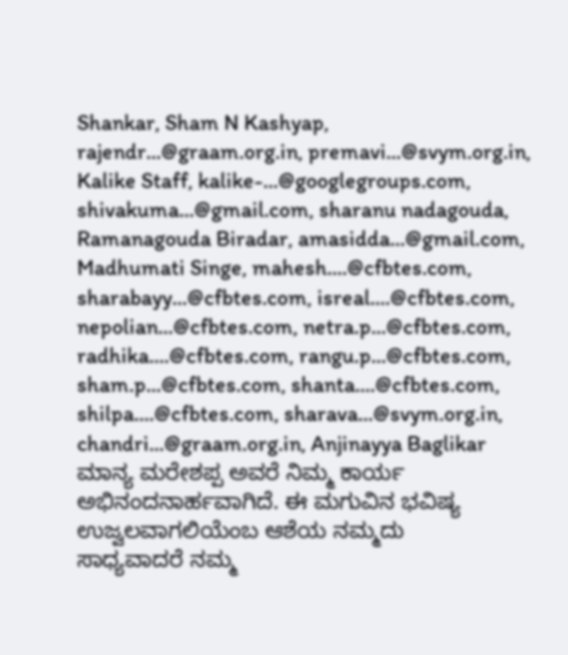Shankar, Sham N Kashyap, rajendr...@graam.org.in, premavi...@svym.org.in, Kalike Staff, kalike-...@googlegroups.com, shivakuma...@gmail.com, sharanu nadagouda, Ramanagouda Biradar, amasidda...@gmail.com, Madhumati Singe, mahesh....@cfbtes.com, sharabayy...@cfbtes.com, isreal....@cfbtes.com, nepolian...@cfbtes.com, netra.p...@cfbtes.com, radhika....@cfbtes.com, rangu.p...@cfbtes.com, sham.p...@cfbtes.com, shanta....@cfbtes.com, shilpa....@cfbtes.com, sharava...@svym.org.in, chandri...@graam.org.in, Anjinayya Baglikar
ಮಾನ್ಯ ಮರೇಶಪ್ಪ ಅವರೆ ನಿಮ್ಮ ಕಾರ್ಯ ಅಭಿನಂದನಾರ್ಹವಾಗಿದೆ. ಈ ಮಗುವಿನ ಭವಿಷ್ಯ ಉಜ್ವಲವಾಗಲಿಯೆಂಬ ಆಶೆಯ ನಮ್ಮದು
ಸಾಧ್ಯವಾದರೆ ನಮ್ಮ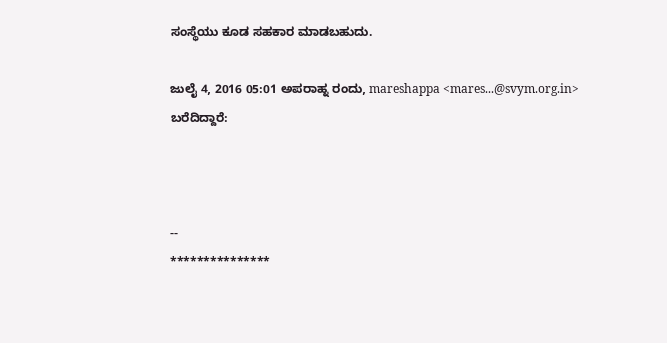ಸಂಸ್ಥೆಯು ಕೂಡ ಸಹಕಾರ ಮಾಡಬಹುದು.

ಜುಲೈ 4, 2016 05:01 ಅಪರಾಹ್ನ ರಂದು, mareshappa <mares...@svym.org.in> ಬರೆದಿದ್ದಾರೆ:



--
***************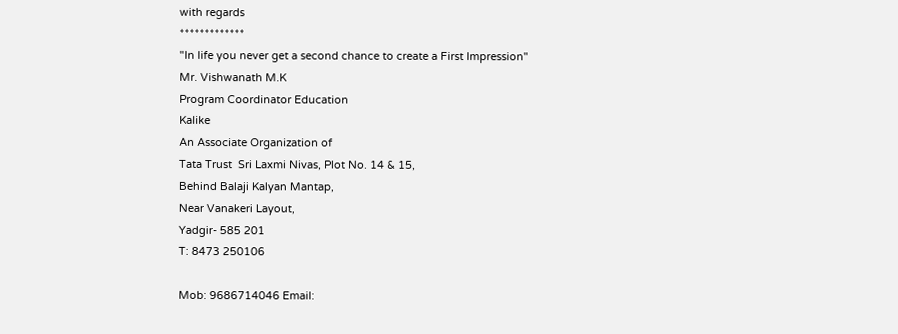with regards
*************
"In life you never get a second chance to create a First Impression"
Mr. Vishwanath M.K
Program Coordinator Education
Kalike
An Associate Organization of
Tata Trust  Sri Laxmi Nivas, Plot No. 14 & 15,
Behind Balaji Kalyan Mantap,
Near Vanakeri Layout,
Yadgir- 585 201
T: 8473 250106

Mob: 9686714046 Email: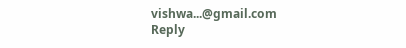vishwa...@gmail.com
Reply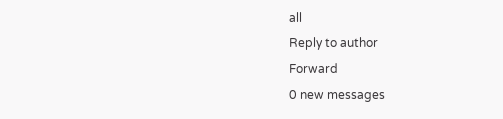all
Reply to author
Forward
0 new messages